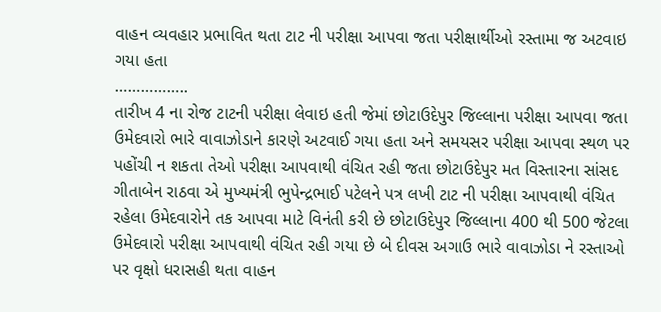વાહન વ્યવહાર પ્રભાવિત થતા ટાટ ની પરીક્ષા આપવા જતા પરીક્ષાર્થીઓ રસ્તામા જ અટવાઇ ગયા હતા
……………..
તારીખ 4 ના રોજ ટાટની પરીક્ષા લેવાઇ હતી જેમાં છોટાઉદેપુર જિલ્લાના પરીક્ષા આપવા જતા ઉમેદવારો ભારે વાવાઝોડાને કારણે અટવાઈ ગયા હતા અને સમયસર પરીક્ષા આપવા સ્થળ પર પહોંચી ન શકતા તેઓ પરીક્ષા આપવાથી વંચિત રહી જતા છોટાઉદેપુર મત વિસ્તારના સાંસદ ગીતાબેન રાઠવા એ મુખ્યમંત્રી ભુપેન્દ્રભાઈ પટેલને પત્ર લખી ટાટ ની પરીક્ષા આપવાથી વંચિત રહેલા ઉમેદવારોને તક આપવા માટે વિનંતી કરી છે છોટાઉદેપુર જિલ્લાના 400 થી 500 જેટલા ઉમેદવારો પરીક્ષા આપવાથી વંચિત રહી ગયા છે બે દીવસ અગાઉ ભારે વાવાઝોડા ને રસ્તાઓ પર વૃક્ષો ધરાસહી થતા વાહન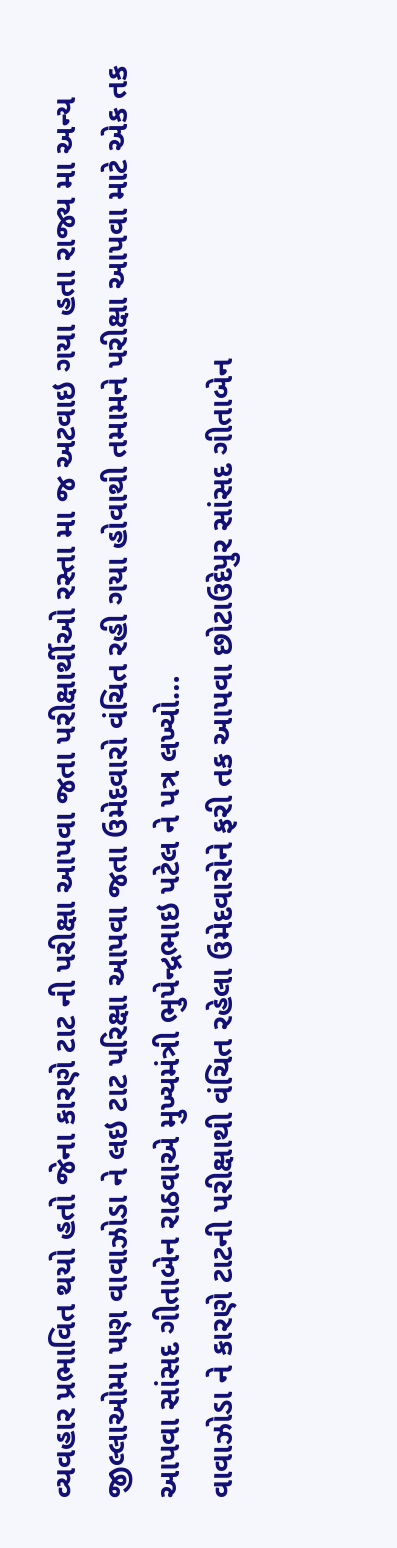વ્યવહાર પ્રભાવિત થયો હતો જેના કારણે ટાટ ની પરીક્ષા આપવા જતા પરીક્ષાર્થીઓ રસ્તા મા જ અટવાઇ ગયા હતા રાજ્ય મા અન્ય જીલ્લાઓમા પણ વાવાઝોડા ને લઇ ટાટ પરિક્ષા આપવા જતા ઉમેદવારો વંચિત રહી ગયા હોવાથી તમામને પરીક્ષા આપવા માટે એક તક આપવા સાંસદ ગીતાબેન રાઠવાએ મુખ્યમંત્રી ભુપેન્દ્રભાઇ પટેલ ને પત્ર લખ્યો…
વાવાઝોડા ને કારણે ટાટની પરીક્ષાથી વંચિત રહેલા ઉમેદવારોને ફરી તક આપવા છોટાઉદેપુર સાંસદ ગીતાબેન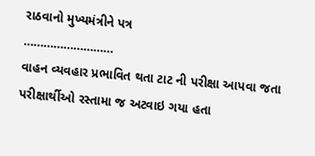રાઠવાનો મુખ્યમંત્રીને પત્ર
………………………
વાહન વ્યવહાર પ્રભાવિત થતા ટાટ ની પરીક્ષા આપવા જતા પરીક્ષાર્થીઓ રસ્તામા જ અટવાઇ ગયા હતા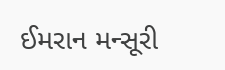ઈમરાન મન્સૂરી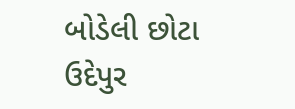બોડેલી છોટા ઉદેપુર